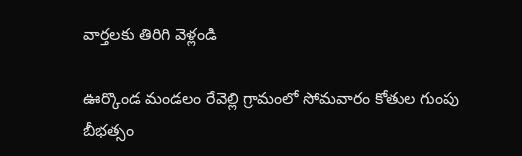వార్తలకు తిరిగి వెళ్లండి

ఊర్కొండ మండలం రేవెల్లి గ్రామంలో సోమవారం కోతుల గుంపు బీభత్సం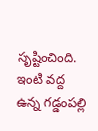సృష్టించింది. ఇంటి వద్ద ఉన్న గడ్డంపల్లి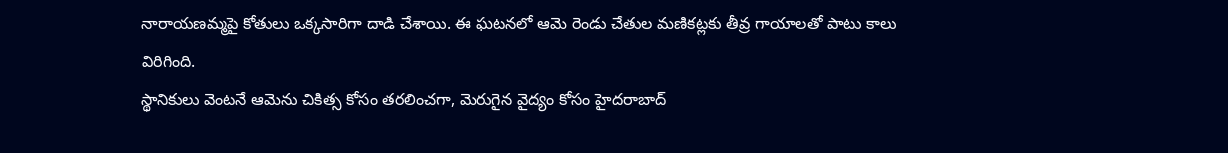నారాయణమ్మపై కోతులు ఒక్కసారిగా దాడి చేశాయి. ఈ ఘటనలో ఆమె రెండు చేతుల మణికట్లకు తీవ్ర గాయాలతో పాటు కాలు విరిగింది.
స్థానికులు వెంటనే ఆమెను చికిత్స కోసం తరలించగా, మెరుగైన వైద్యం కోసం హైదరాబాద్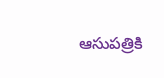ఆసుపత్రికి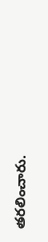తరలించారు.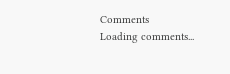Comments
Loading comments...